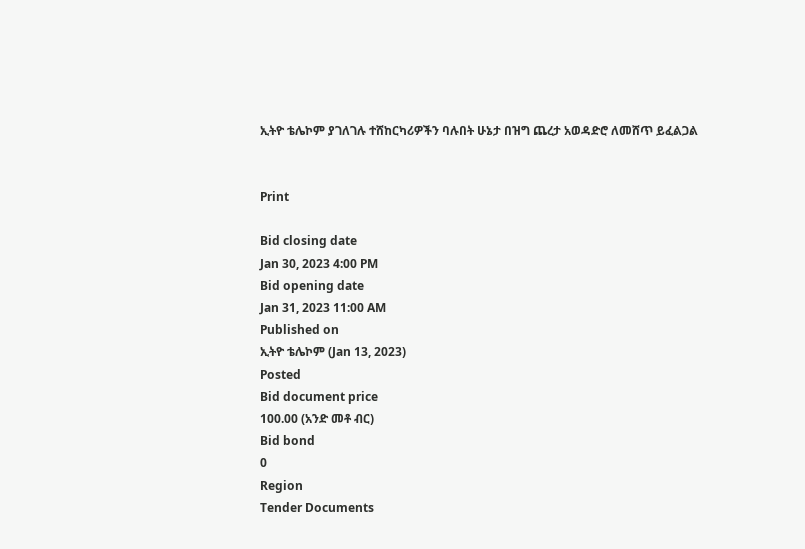ኢትዮ ቴሌኮም ያገለገሉ ተሸከርካሪዎችን ባሉበት ሁኔታ በዝግ ጨረታ አወዳድሮ ለመሸጥ ይፈልጋል


Print

Bid closing date
Jan 30, 2023 4:00 PM
Bid opening date
Jan 31, 2023 11:00 AM
Published on
ኢትዮ ቴሌኮም (Jan 13, 2023)
Posted
Bid document price
100.00 (አንድ መቶ ብር)
Bid bond
0
Region
Tender Documents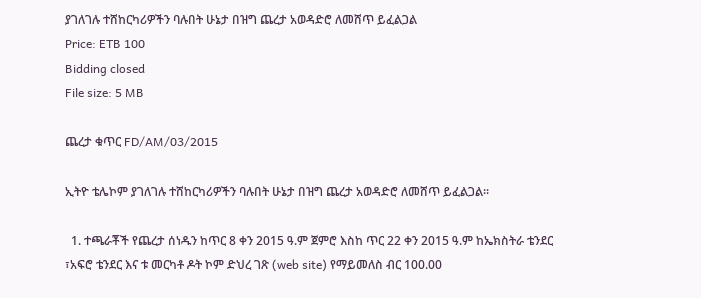ያገለገሉ ተሸከርካሪዎችን ባሉበት ሁኔታ በዝግ ጨረታ አወዳድሮ ለመሸጥ ይፈልጋል
Price: ETB 100
Bidding closed
File size: 5 MB

ጨረታ ቁጥር FD/AM/03/2015

ኢትዮ ቴሌኮም ያገለገሉ ተሸከርካሪዎችን ባሉበት ሁኔታ በዝግ ጨረታ አወዳድሮ ለመሸጥ ይፈልጋል፡፡

  1. ተጫራቾች የጨረታ ሰነዱን ከጥር 8 ቀን 2015 ዓ.ም ጀምሮ እስከ ጥር 22 ቀን 2015 ዓ.ም ከኤክስትራ ቴንደር ፣አፍሮ ቴንደር እና ቱ መርካቶ ዶት ኮም ድህረ ገጽ (web site) የማይመለስ ብር 100.00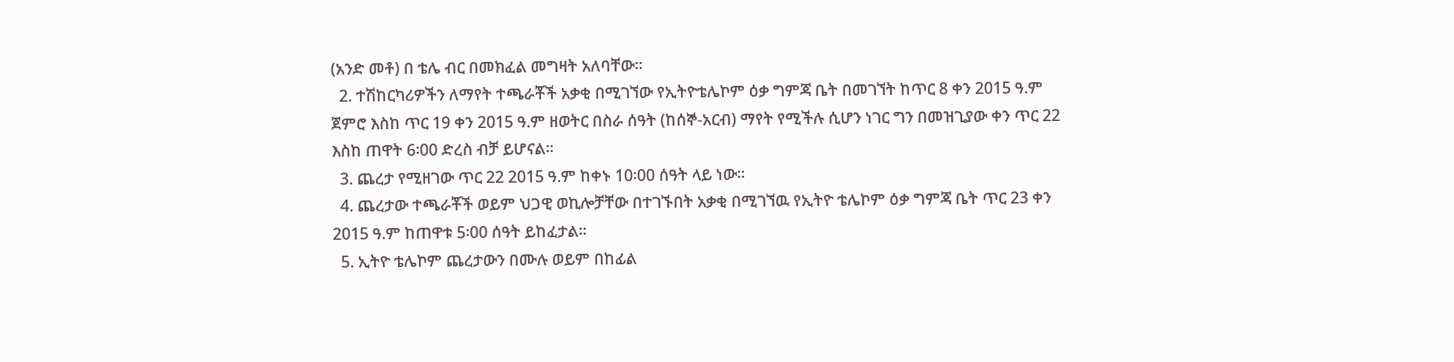(አንድ መቶ) በ ቴሌ ብር በመክፈል መግዛት አለባቸው፡፡
  2. ተሽከርካሪዎችን ለማየት ተጫራቾች አቃቂ በሚገኘው የኢትዮቴሌኮም ዕቃ ግምጃ ቤት በመገኘት ከጥር 8 ቀን 2015 ዓ.ም ጀምሮ እስከ ጥር 19 ቀን 2015 ዓ.ም ዘወትር በስራ ሰዓት (ከሰኞ-አርብ) ማየት የሚችሉ ሲሆን ነገር ግን በመዝጊያው ቀን ጥር 22 እስከ ጠዋት 6፡00 ድረስ ብቻ ይሆናል፡፡
  3. ጨረታ የሚዘገው ጥር 22 2015 ዓ.ም ከቀኑ 10፡00 ሰዓት ላይ ነው፡፡
  4. ጨረታው ተጫራቾች ወይም ህጋዊ ወኪሎቻቸው በተገኙበት አቃቂ በሚገኘዉ የኢትዮ ቴሌኮም ዕቃ ግምጃ ቤት ጥር 23 ቀን 2015 ዓ.ም ከጠዋቱ 5፡00 ሰዓት ይከፈታል፡፡
  5. ኢትዮ ቴሌኮም ጨረታውን በሙሉ ወይም በከፊል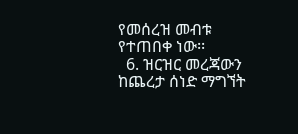የመሰረዝ መብቱ የተጠበቀ ነው፡፡
  6. ዝርዝር መረጃውን ከጨረታ ሰነድ ማግኘት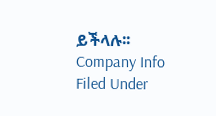ይችላሉ፡፡
Company Info
Filed Under